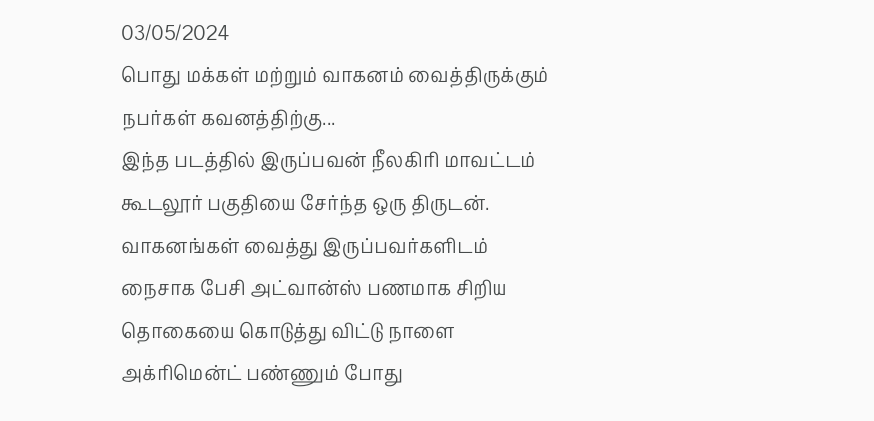03/05/2024
பொது மக்கள் மற்றும் வாகனம் வைத்திருக்கும் நபர்கள் கவனத்திற்கு...
இந்த படத்தில் இருப்பவன் நீலகிரி மாவட்டம் கூடலூர் பகுதியை சேர்ந்த ஒரு திருடன். வாகனங்கள் வைத்து இருப்பவர்களிடம் நைசாக பேசி அட்வான்ஸ் பணமாக சிறிய தொகையை கொடுத்து விட்டு நாளை அக்ரிமென்ட் பண்ணும் போது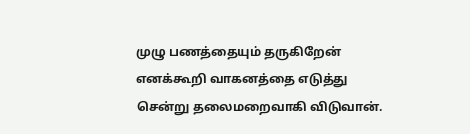முழு பணத்தையும் தருகிறேன் எனக்கூறி வாகனத்தை எடுத்து சென்று தலைமறைவாகி விடுவான்.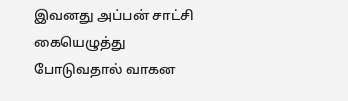இவனது அப்பன் சாட்சி கையெழுத்து போடுவதால் வாகன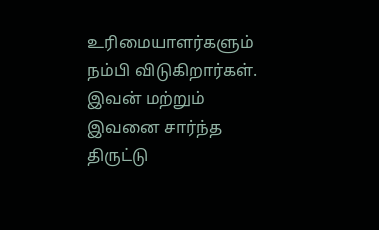உரிமையாளர்களும் நம்பி விடுகிறார்கள். இவன் மற்றும் இவனை சார்ந்த திருட்டு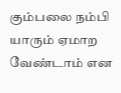கும்பலை நம்பி யாரும் ஏமாற வேண்டாம் என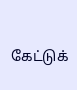கேட்டுக்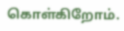கொள்கிறோம்.